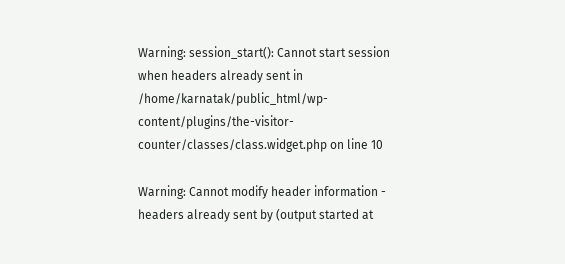Warning: session_start(): Cannot start session when headers already sent in /home/karnatak/public_html/wp-content/plugins/the-visitor-counter/classes/class.widget.php on line 10

Warning: Cannot modify header information - headers already sent by (output started at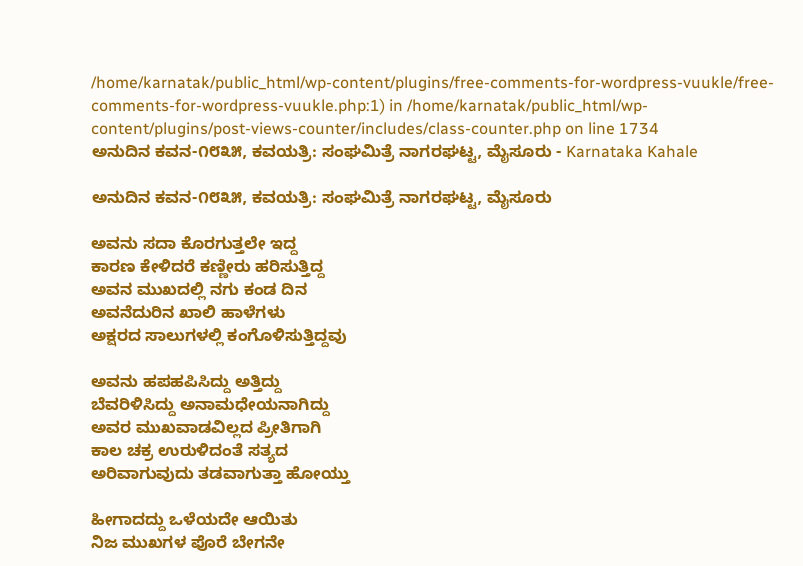/home/karnatak/public_html/wp-content/plugins/free-comments-for-wordpress-vuukle/free-comments-for-wordpress-vuukle.php:1) in /home/karnatak/public_html/wp-content/plugins/post-views-counter/includes/class-counter.php on line 1734
ಅನುದಿನ ಕವನ-೧೮೩೫, ಕವಯತ್ರಿ: ಸಂಘಮಿತ್ರೆ ನಾಗರಘಟ್ಟ, ಮೈಸೂರು - Karnataka Kahale

ಅನುದಿನ ಕವನ-೧೮೩೫, ಕವಯತ್ರಿ: ಸಂಘಮಿತ್ರೆ ನಾಗರಘಟ್ಟ, ಮೈಸೂರು

ಅವನು ಸದಾ ಕೊರಗುತ್ತಲೇ ಇದ್ದ
ಕಾರಣ ಕೇಳಿದರೆ ಕಣ್ಣೀರು ಹರಿಸುತ್ತಿದ್ದ
ಅವನ ಮುಖದಲ್ಲಿ ನಗು ಕಂಡ ದಿನ
ಅವನೆದುರಿನ ಖಾಲಿ ಹಾಳೆಗಳು
ಅಕ್ಷರದ ಸಾಲುಗಳಲ್ಲಿ ಕಂಗೊಳಿಸುತ್ತಿದ್ದವು

ಅವನು ಹಪಹಪಿಸಿದ್ದು ಅತ್ತಿದ್ದು
ಬೆವರಿಳಿಸಿದ್ದು ಅನಾಮಧೇಯನಾಗಿದ್ದು
ಅವರ ಮುಖವಾಡವಿಲ್ಲದ ಪ್ರೀತಿಗಾಗಿ
ಕಾಲ ಚಕ್ರ ಉರುಳಿದಂತೆ ಸತ್ಯದ
ಅರಿವಾಗುವುದು ತಡವಾಗುತ್ತಾ ಹೋಯ್ತು

ಹೀಗಾದದ್ದು ಒಳೆಯದೇ ಆಯಿತು
ನಿಜ ಮುಖಗಳ ಪೊರೆ ಬೇಗನೇ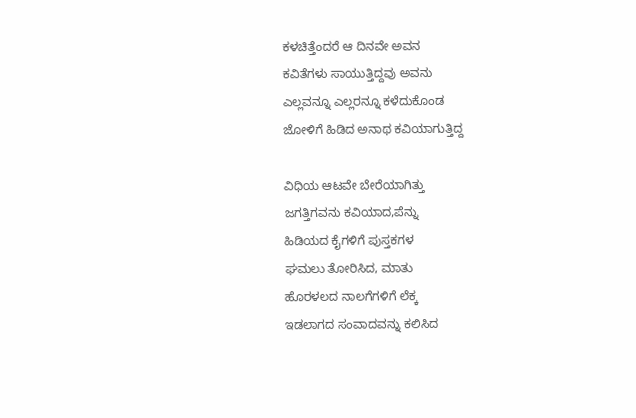ಕಳಚಿತ್ತೆಂದರೆ ಆ ದಿನವೇ ಅವನ
ಕವಿತೆಗಳು ಸಾಯುತ್ತಿದ್ದವು ಅವನು
ಎಲ್ಲವನ್ನೂ ಎಲ್ಲರನ್ನೂ ಕಳೆದುಕೊಂಡ
ಜೋಳಿಗೆ ಹಿಡಿದ ಅನಾಥ ಕವಿಯಾಗುತ್ತಿದ್ದ

ವಿಧಿಯ ಆಟವೇ ಬೇರೆಯಾಗಿತ್ತು
ಜಗತ್ತಿಗವನು ಕವಿಯಾದ,ಪೆನ್ನು
ಹಿಡಿಯದ ಕೈಗಳಿಗೆ ಪುಸ್ತಕಗಳ
ಘಮಲು ತೋರಿಸಿದ, ಮಾತು
ಹೊರಳಲದ ನಾಲಗೆಗಳಿಗೆ ಲೆಕ್ಕ
ಇಡಲಾಗದ ಸಂವಾದವನ್ನು ಕಲಿಸಿದ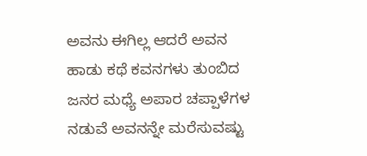ಅವನು ಈಗಿಲ್ಲ ಆದರೆ ಅವನ
ಹಾಡು ಕಥೆ ಕವನಗಳು ತುಂಬಿದ
ಜನರ ಮಧ್ಯೆ ಅಪಾರ ಚಪ್ಪಾಳೆಗಳ
ನಡುವೆ ಅವನನ್ನೇ ಮರೆಸುವಷ್ಟು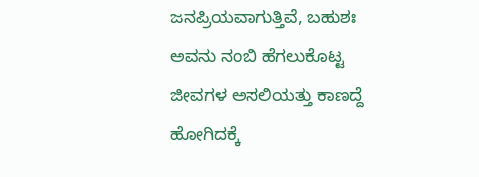ಜನಪ್ರಿಯವಾಗುತ್ತಿವೆ, ಬಹುಶಃ
ಅವನು ನಂಬಿ ಹೆಗಲುಕೊಟ್ಟ
ಜೀವಗಳ ಅಸಲಿಯತ್ತು ಕಾಣದ್ದೆ
ಹೋಗಿದಕ್ಕೆ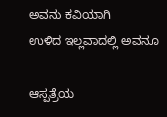ಅವನು ಕವಿಯಾಗಿ
ಉಳಿದ ಇಲ್ಲವಾದಲ್ಲಿ ಅವನೂ

ಆಸ್ಪತ್ರೆಯ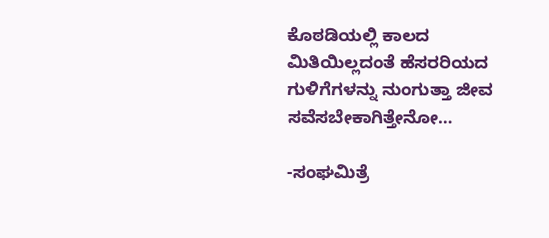ಕೊಠಡಿಯಲ್ಲಿ ಕಾಲದ
ಮಿತಿಯಿಲ್ಲದಂತೆ ಹೆಸರರಿಯದ
ಗುಳಿಗೆಗಳನ್ನು ನುಂಗುತ್ತಾ ಜೀವ
ಸವೆಸಬೇಕಾಗಿತ್ತೇನೋ…

-ಸಂಘಮಿತ್ರೆ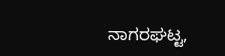ನಾಗರಘಟ್ಟ,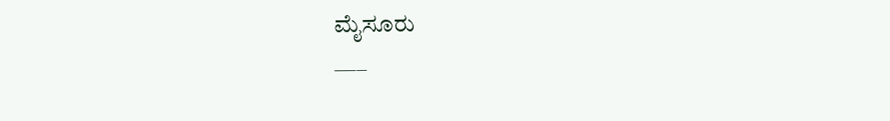ಮೈಸೂರು
—–